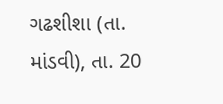ગઢશીશા (તા. માંડવી), તા. 20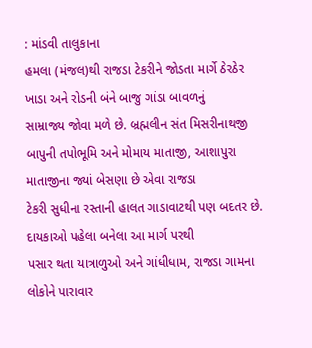: માંડવી તાલુકાના
હમલા (મંજલ)થી રાજડા ટેકરીને જોડતા માર્ગે ઠેરઠેર ખાડા અને રોડની બંને બાજુ ગાંડા બાવળનું
સામ્રાજ્ય જોવા મળે છે. બ્રહ્મલીન સંત મિસરીનાથજી બાપુની તપોભૂમિ અને મોમાય માતાજી, આશાપુરા માતાજીના જ્યાં બેસણા છે એવા રાજડા
ટેકરી સુધીના રસ્તાની હાલત ગાડાવાટથી પણ બદતર છે. દાયકાઓ પહેલા બનેલા આ માર્ગ પરથી
પસાર થતા યાત્રાળુઓ અને ગાંધીધામ, રાજડા ગામના લોકોને પારાવાર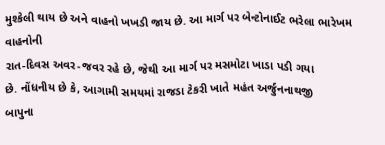મુશ્કેલી થાય છે અને વાહનો ખખડી જાય છે. આ માર્ગ પર બેન્ટોનાઈટ ભરેલા ભારેખમ વાહનોની
રાત-દિવસ અવર-જવર રહે છે, જેથી આ માર્ગ પર મસમોટા ખાડા પડી ગયા
છે. નોંધનીય છે કે, આગામી સમયમાં રાજડા ટેકરી ખાતે મહંત અર્જુનનાથજી
બાપુના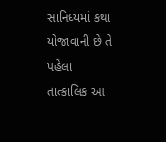સાનિધ્યમાં કથા યોજાવાની છે તે પહેલા
તાત્કાલિક આ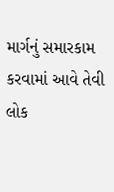માર્ગનું સમારકામ કરવામાં આવે તેવી લોક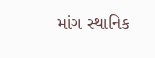માંગ સ્થાનિક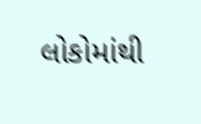લોકોમાંથી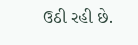ઉઠી રહી છે.